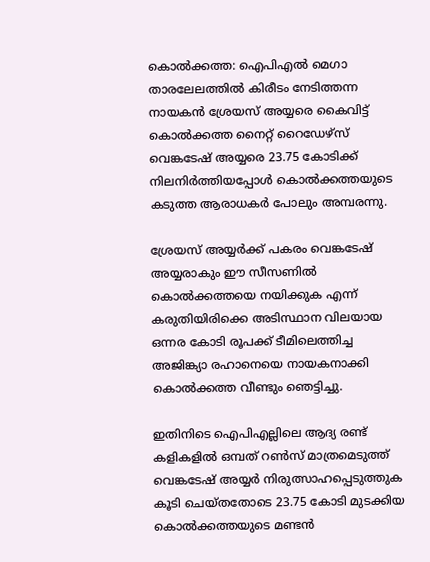കൊല്‍ക്കത്ത: ഐപിഎല്‍ മെഗാ താരലേലത്തില്‍ കിരീടം നേടിത്തന്ന നായകന്‍ ശ്രേയസ് അയ്യരെ കൈവിട്ട് കൊല്‍ക്കത്ത നൈറ്റ് റൈഡേഴ്സ് വെങ്കടേഷ് അയ്യരെ 23.75 കോടിക്ക് നിലനിര്‍ത്തിയപ്പോള്‍ കൊല്‍ക്കത്തയുടെ കടുത്ത ആരാധകര്‍ പോലും അമ്പരന്നു.

ശ്രേയസ് അയ്യര്‍ക്ക് പകരം വെങ്കടേഷ് അയ്യരാകും ഈ സീസണില്‍ കൊല്‍ക്കത്തയെ നയിക്കുക എന്ന് കരുതിയിരിക്കെ അടിസ്ഥാന വിലയായ ഒന്നര കോടി രൂപക്ക് ടീമിലെത്തിച്ച അജിങ്ക്യാ രഹാനെയെ നായകനാക്കി കൊല്‍ക്കത്ത വീണ്ടും ഞെട്ടിച്ചു.

ഇതിനിടെ ഐപിഎല്ലിലെ ആദ്യ രണ്ട് കളികളില്‍ ഒമ്പത് റണ്‍സ് മാത്രമെടുത്ത് വെങ്കടേഷ് അയ്യര്‍ നിരുത്സാഹപ്പെടുത്തുക കൂടി ചെയ്തതോടെ 23.75 കോടി മുടക്കിയ കൊല്‍ക്കത്തയുടെ മണ്ടന്‍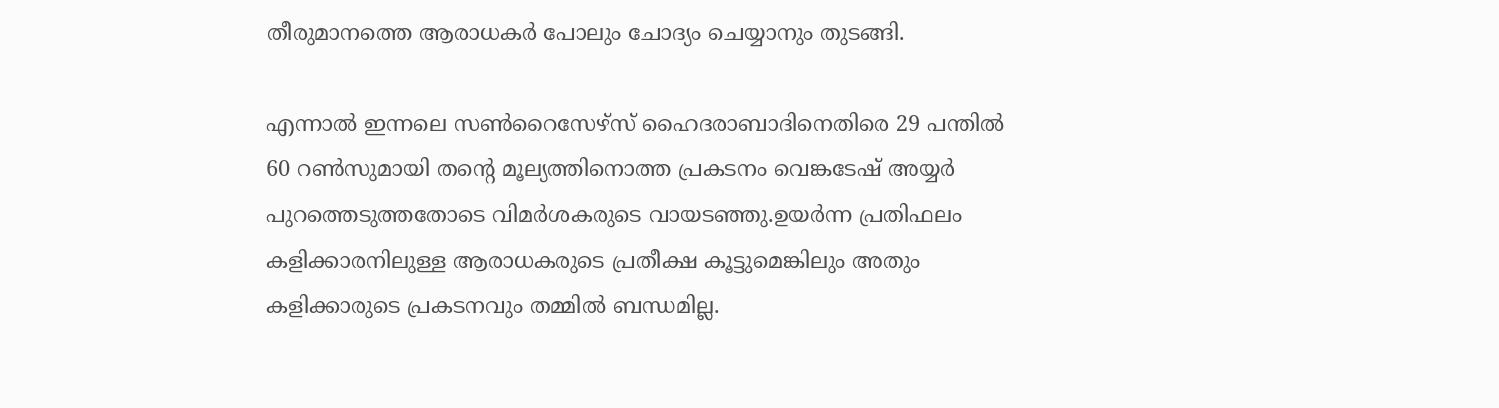തീരുമാനത്തെ ആരാധകര്‍ പോലും ചോദ്യം ചെയ്യാനും തുടങ്ങി.

എന്നാല്‍ ഇന്നലെ സണ്‍റൈസേഴ്സ് ഹൈദരാബാദിനെതിരെ 29 പന്തില്‍ 60 റണ്‍സുമായി തന്‍റെ മൂല്യത്തിനൊത്ത പ്രകടനം വെങ്കടേഷ് അയ്യര്‍ പുറത്തെടുത്തതോടെ വിമര്‍ശകരുടെ വായടഞ്ഞു.ഉയര്‍ന്ന പ്രതിഫലം കളിക്കാരനിലുള്ള ആരാധകരുടെ പ്രതീക്ഷ കൂട്ടുമെങ്കിലും അതും കളിക്കാരുടെ പ്രകടനവും തമ്മില്‍ ബന്ധമില്ല.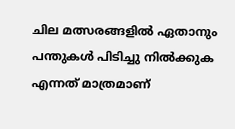ചില മത്സരങ്ങളില്‍ ഏതാനും പന്തുകള്‍ പിടിച്ചു നില്‍ക്കുക എന്നത് മാത്രമാണ്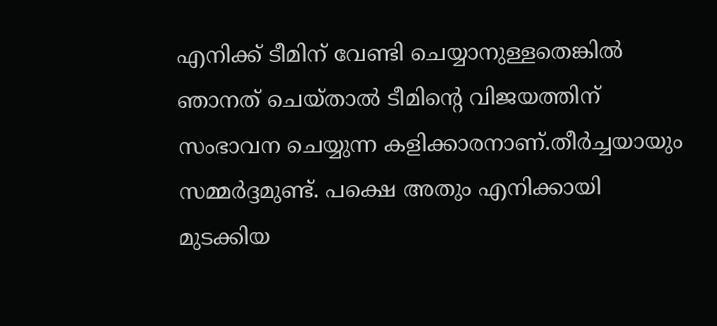എനിക്ക് ടീമിന് വേണ്ടി ചെയ്യാനുള്ളതെങ്കില്‍ ഞാനത് ചെയ്താല്‍ ടീമിന്‍റെ വിജയത്തിന് സംഭാവന ചെയ്യുന്ന കളിക്കാരനാണ്.തീര്‍ച്ചയായും സമ്മര്‍ദ്ദമുണ്ട്. പക്ഷെ അതും എനിക്കായി മുടക്കിയ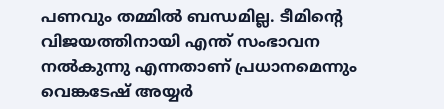പണവും തമ്മില്‍ ബന്ധമില്ല. ടീമിന്‍റെ വിജയത്തിനായി എന്ത് സംഭാവന നല്‍കുന്നു എന്നതാണ് പ്രധാനമെന്നും വെങ്കടേഷ് അയ്യര്‍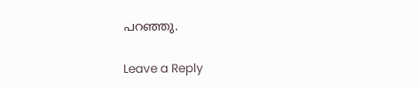പറഞ്ഞു.

Leave a Reply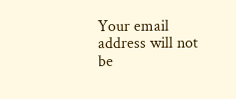Your email address will not be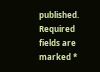published. Required fields are marked *